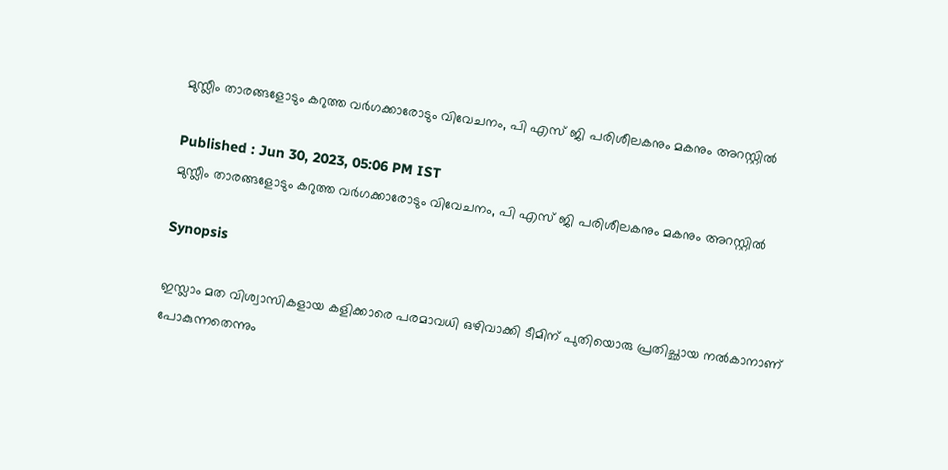മുസ്ലീം താരങ്ങളോടും കറുത്ത വര്‍ഗക്കാരോടും വിവേചനം, പി എസ് ജി പരിശീലകനും മകനും അറസ്റ്റില്‍

Published : Jun 30, 2023, 05:06 PM IST
മുസ്ലീം താരങ്ങളോടും കറുത്ത വര്‍ഗക്കാരോടും വിവേചനം, പി എസ് ജി പരിശീലകനും മകനും അറസ്റ്റില്‍

Synopsis

ഇസ്ലാം മത വിശ്വാസികളായ കളിക്കാരെ പരമാവധി ഒഴിവാക്കി ടീമിന് പുതിയൊരു പ്രതിച്ഛായ നല്‍കാനാണ് പോകുന്നതെന്നും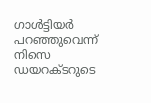ഗാള്‍ട്ടിയര്‍ പറഞ്ഞുവെന്ന് നിസെ ഡയറക്ടറുടെ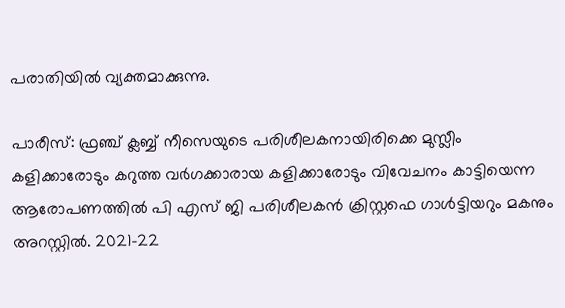പരാതിയില്‍ വ്യക്തമാക്കുന്നു.

പാരീസ്: ഫ്രഞ്ച് ക്ലബ്ബ് നീസെയുടെ പരിശീലകനായിരിക്കെ മുസ്ലീം കളിക്കാരോടും കറുത്ത വര്‍ഗക്കാരായ കളിക്കാരോടും വിവേചനം കാട്ടിയെന്ന ആരോപണത്തില്‍ പി എസ് ജി പരിശീലകന്‍ ക്രിസ്റ്റഫെ ഗാള്‍ട്ടിയറും മകനും അറസ്റ്റില്‍. 2021-22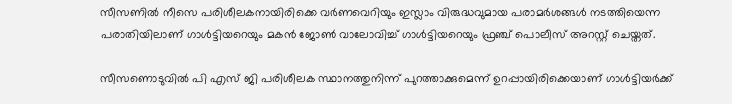സീസണില്‍ നീസെ പരിശീലകനായിരിക്കെ വര്‍ണവെറിയും ഇസ്ലാം വിരുദ്ധവുമായ പരാമര്‍ശങ്ങള്‍ നടത്തിയെന്ന പരാതിയിലാണ് ഗാള്‍ട്ടിയറെയും മകന്‍ ജോണ്‍ വാലോവിച്ച് ഗാള്‍ട്ടിയറെയും ഫ്രഞ്ച് പൊലീസ് അറസ്റ്റ് ചെയ്തത്.

സീസണൊടുവില്‍ പി എസ് ജി പരിശീലക സ്ഥാനത്തുനിന്ന് പുറത്താക്കുമെന്ന് ഉറപ്പായിരിക്കെയാണ് ഗാള്‍ട്ടിയര്‍ക്ക്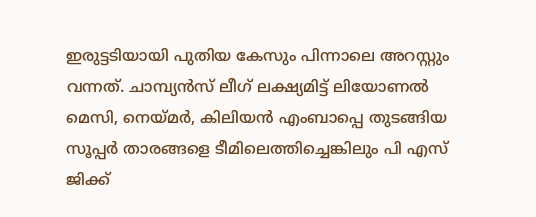ഇരുട്ടടിയായി പുതിയ കേസും പിന്നാലെ അറസ്റ്റും വന്നത്. ചാമ്പ്യന്‍സ് ലീഗ് ലക്ഷ്യമിട്ട് ലിയോണല്‍ മെസി, നെയ്മര്‍, കിലിയന്‍ എംബാപ്പെ തുടങ്ങിയ സൂപ്പര്‍ താരങ്ങളെ ടീമിലെത്തിച്ചെങ്കിലും പി എസ് ജിക്ക്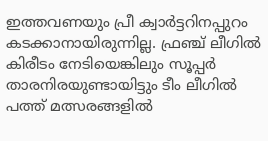ഇത്തവണയും പ്രീ ക്വാര്‍ട്ടറിനപ്പുറം കടക്കാനായിരുന്നില്ല. ഫ്രഞ്ച് ലീഗില്‍ കിരീടം നേടിയെങ്കിലും സൂപ്പര്‍ താരനിരയുണ്ടായിട്ടും ടീം ലീഗില്‍ പത്ത് മത്സരങ്ങളില്‍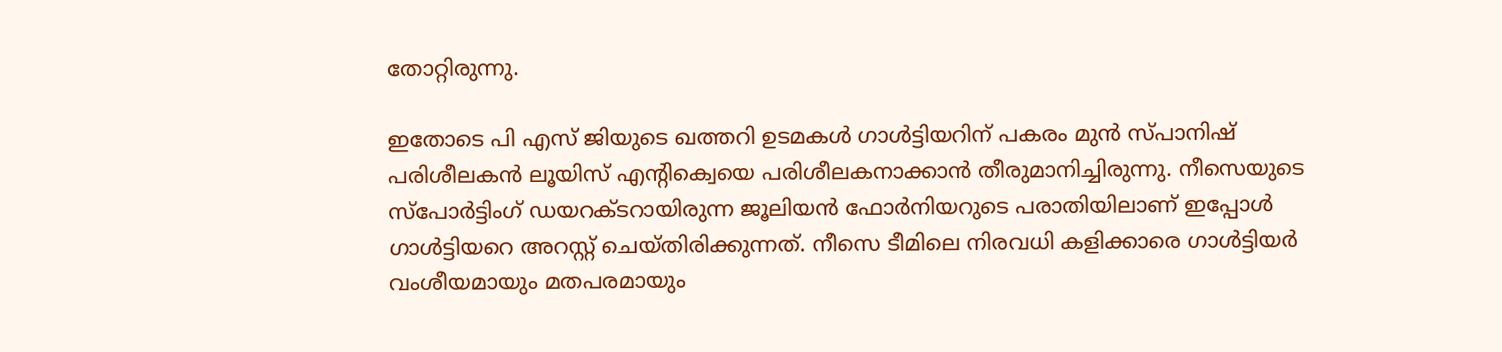തോറ്റിരുന്നു.

ഇതോടെ പി എസ് ജിയുടെ ഖത്തറി ഉടമകള്‍ ഗാള്‍ട്ടിയറിന് പകരം മുന്‍ സ്പാനിഷ് പരിശീലകന്‍ ലൂയിസ് എന്‍റിക്വെയെ പരിശീലകനാക്കാന്‍ തീരുമാനിച്ചിരുന്നു. നീസെയുടെ സ്പോര്‍ട്ടിംഗ് ഡയറക്ടറായിരുന്ന ജൂലിയന്‍ ഫോര്‍നിയറുടെ പരാതിയിലാണ് ഇപ്പോള്‍ ഗാള്‍ട്ടിയറെ അറസ്റ്റ് ചെയ്തിരിക്കുന്നത്. നീസെ ടീമിലെ നിരവധി കളിക്കാരെ ഗാള്‍ട്ടിയര്‍ വംശീയമായും മതപരമായും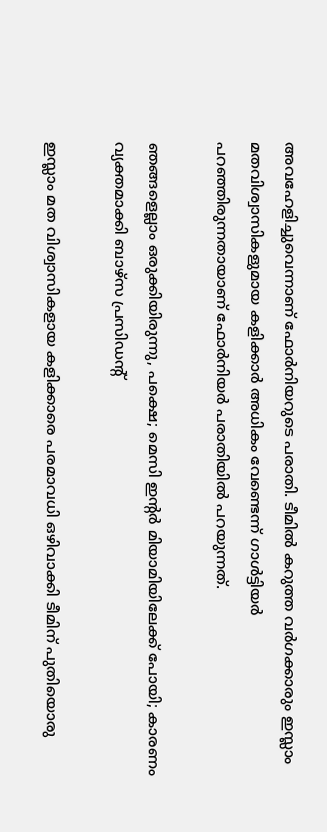അവഹേളിച്ചുവെന്നാണ് ഫോര്‍നിയറുടെ പരാതി. ടീമില്‍ കറുത്ത വര്‍ഗക്കാരും ഇസ്ലാം മതവിശ്വാസികളുമായ കളിക്കാര്‍ അധികം വേണ്ടെന്ന് ഗാള്‍ട്ടിയര്‍ പറഞ്ഞിരുന്നതായാണ് ഫോര്‍നിയര്‍ പരാതിയില്‍ പറയുന്നത്.

ഞങ്ങളെല്ലാം ഒരുക്കിയിരുന്നു, പക്ഷെ; മെസി ഇന്‍റര്‍ മിയാമിയിലേക്ക് പോയി; കാരണം വ്യക്തമാക്കി ബാഴ്സ പ്രസിഡന്‍റ്

ഇസ്ലാം മത വിശ്വാസികളായ കളിക്കാരെ പരമാവധി ഒഴിവാക്കി ടീമിന് പുതിയൊരു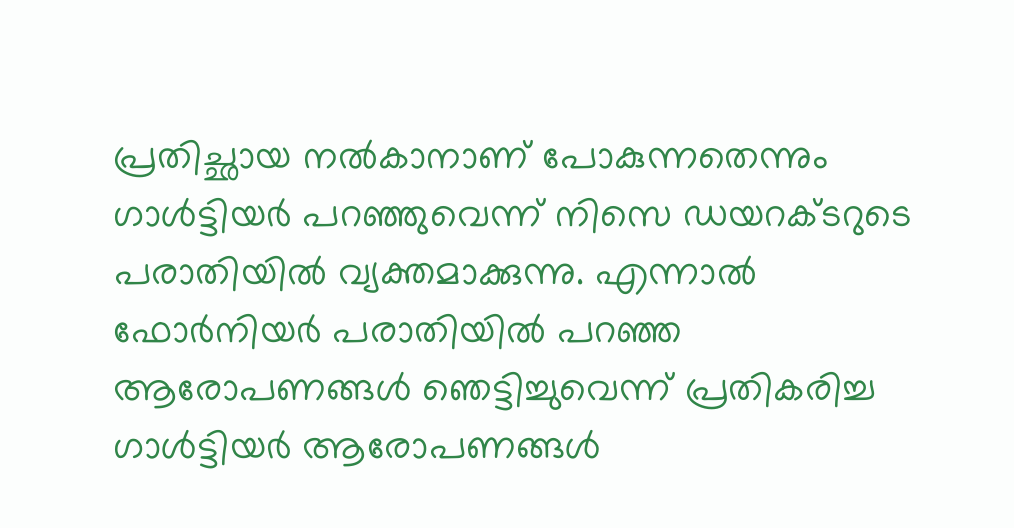പ്രതിച്ഛായ നല്‍കാനാണ് പോകുന്നതെന്നും ഗാള്‍ട്ടിയര്‍ പറഞ്ഞുവെന്ന് നിസെ ഡയറക്ടറുടെ പരാതിയില്‍ വ്യക്തമാക്കുന്നു. എന്നാല്‍ ഫോര്‍നിയര്‍ പരാതിയില്‍ പറഞ്ഞ ആരോപണങ്ങള്‍ ഞെട്ടിച്ചുവെന്ന് പ്രതികരിച്ച ഗാള്‍ട്ടിയര്‍ ആരോപണങ്ങള്‍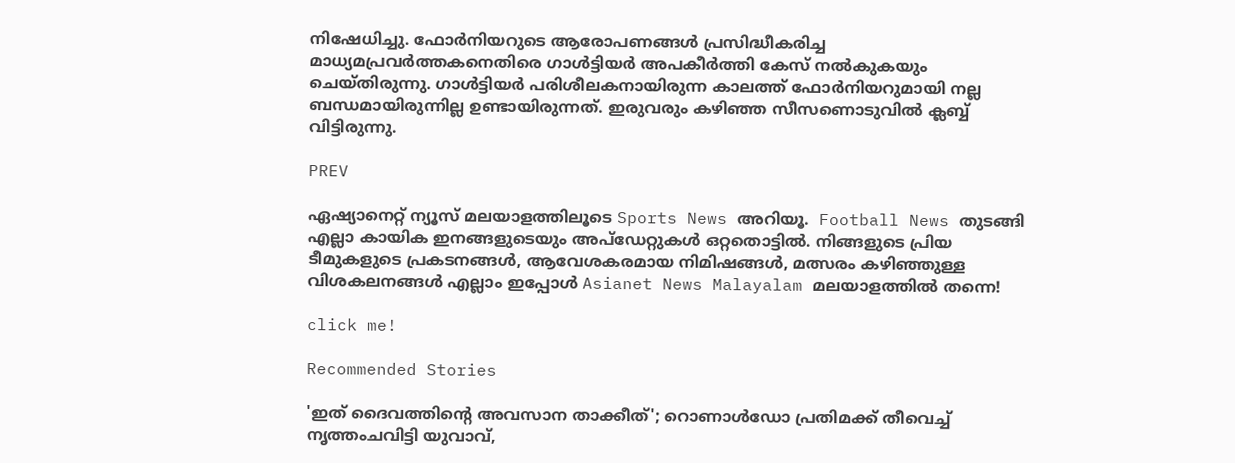നിഷേധിച്ചു. ഫോര്‍നിയറുടെ ആരോപണങ്ങള്‍ പ്രസിദ്ധീകരിച്ച മാധ്യമപ്രവര്‍ത്തകനെതിരെ ഗാള്‍ട്ടിയര്‍ അപകീര്‍ത്തി കേസ് നല്‍കുകയും ചെയ്തിരുന്നു. ഗാള്‍ട്ടിയര്‍ പരിശീലകനായിരുന്ന കാലത്ത് ഫോര്‍നിയറുമായി നല്ല ബന്ധമായിരുന്നില്ല ഉണ്ടായിരുന്നത്. ഇരുവരും കഴിഞ്ഞ സീസണൊടുവില്‍ ക്ലബ്ബ് വിട്ടിരുന്നു.

PREV

ഏഷ്യാനെറ്റ് ന്യൂസ് മലയാളത്തിലൂടെ Sports News അറിയൂ.  Football News തുടങ്ങി എല്ലാ കായിക ഇനങ്ങളുടെയും അപ്‌ഡേറ്റുകൾ ഒറ്റതൊട്ടിൽ. നിങ്ങളുടെ പ്രിയ ടീമുകളുടെ പ്രകടനങ്ങൾ, ആവേശകരമായ നിമിഷങ്ങൾ, മത്സരം കഴിഞ്ഞുള്ള വിശകലനങ്ങൾ എല്ലാം ഇപ്പോൾ Asianet News Malayalam മലയാളത്തിൽ തന്നെ!

click me!

Recommended Stories

'ഇത് ദൈവത്തിന്‍റെ അവസാന താക്കീത്'; റൊണാൾഡോ പ്രതിമക്ക് തീവെച്ച് നൃത്തംചവിട്ടി യുവാവ്,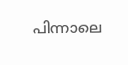പിന്നാലെ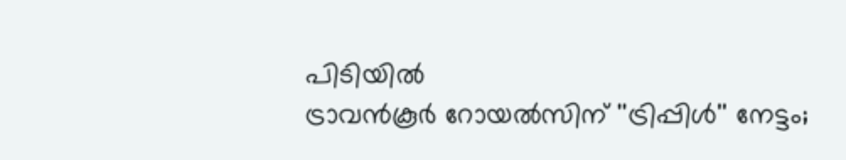പിടിയിൽ
ട്രാവന്‍കൂര്‍ റോയല്‍സിന് ''ട്രിപ്പിള്‍'' നേട്ടം;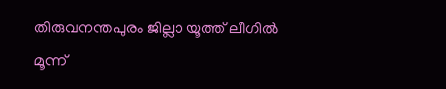തിരുവനന്തപുരം ജില്ലാ യൂത്ത് ലീഗില്‍ മൂന്ന്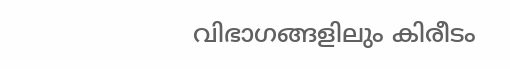വിഭാഗങ്ങളിലും കിരീടം